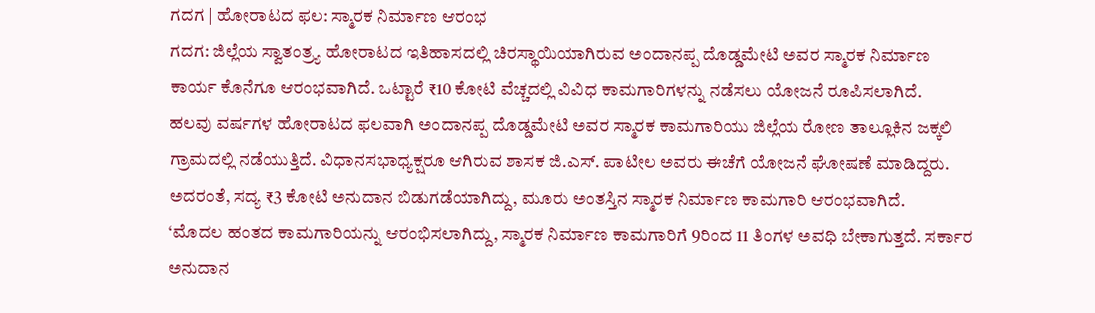ಗದಗ | ಹೋರಾಟದ ಫಲ: ಸ್ಮಾರಕ ನಿರ್ಮಾಣ ಆರಂಭ
ಗದಗ: ಜಿಲ್ಲೆಯ ಸ್ವಾತಂತ್ರ್ಯ ಹೋರಾಟದ ಇತಿಹಾಸದಲ್ಲಿ ಚಿರಸ್ಥಾಯಿಯಾಗಿರುವ ಅಂದಾನಪ್ಪ ದೊಡ್ಡಮೇಟಿ ಅವರ ಸ್ಮಾರಕ ನಿರ್ಮಾಣ ಕಾರ್ಯ ಕೊನೆಗೂ ಆರಂಭವಾಗಿದೆ. ಒಟ್ಟಾರೆ ₹10 ಕೋಟಿ ವೆಚ್ಚದಲ್ಲಿ ವಿವಿಧ ಕಾಮಗಾರಿಗಳನ್ನು ನಡೆಸಲು ಯೋಜನೆ ರೂಪಿಸಲಾಗಿದೆ.
ಹಲವು ವರ್ಷಗಳ ಹೋರಾಟದ ಫಲವಾಗಿ ಅಂದಾನಪ್ಪ ದೊಡ್ಡಮೇಟಿ ಅವರ ಸ್ಮಾರಕ ಕಾಮಗಾರಿಯು ಜಿಲ್ಲೆಯ ರೋಣ ತಾಲ್ಲೂಕಿನ ಜಕ್ಕಲಿ ಗ್ರಾಮದಲ್ಲಿ ನಡೆಯುತ್ತಿದೆ. ವಿಧಾನಸಭಾಧ್ಯಕ್ಷರೂ ಆಗಿರುವ ಶಾಸಕ ಜಿ.ಎಸ್. ಪಾಟೀಲ ಅವರು ಈಚೆಗೆ ಯೋಜನೆ ಘೋಷಣೆ ಮಾಡಿದ್ದರು. ಅದರಂತೆ, ಸದ್ಯ ₹3 ಕೋಟಿ ಅನುದಾನ ಬಿಡುಗಡೆಯಾಗಿದ್ದು, ಮೂರು ಅಂತಸ್ತಿನ ಸ್ಮಾರಕ ನಿರ್ಮಾಣ ಕಾಮಗಾರಿ ಆರಂಭವಾಗಿದೆ.
‘ಮೊದಲ ಹಂತದ ಕಾಮಗಾರಿಯನ್ನು ಆರಂಭಿಸಲಾಗಿದ್ದು, ಸ್ಮಾರಕ ನಿರ್ಮಾಣ ಕಾಮಗಾರಿಗೆ 9ರಿಂದ 11 ತಿಂಗಳ ಅವಧಿ ಬೇಕಾಗುತ್ತದೆ. ಸರ್ಕಾರ ಅನುದಾನ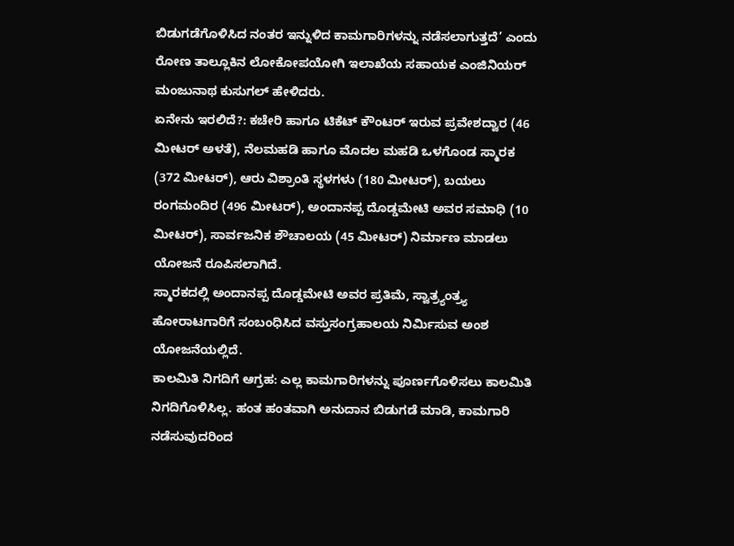ಬಿಡುಗಡೆಗೊಳಿಸಿದ ನಂತರ ಇನ್ನುಳಿದ ಕಾಮಗಾರಿಗಳನ್ನು ನಡೆಸಲಾಗುತ್ತದೆ’ ಎಂದು ರೋಣ ತಾಲ್ಲೂಕಿನ ಲೋಕೋಪಯೋಗಿ ಇಲಾಖೆಯ ಸಹಾಯಕ ಎಂಜಿನಿಯರ್ ಮಂಜುನಾಥ ಕುಸುಗಲ್ ಹೇಳಿದರು.
ಏನೇನು ಇರಲಿದೆ?: ಕಚೇರಿ ಹಾಗೂ ಟಿಕೆಟ್ ಕೌಂಟರ್ ಇರುವ ಪ್ರವೇಶದ್ವಾರ (46 ಮೀಟರ್ ಅಳತೆ), ನೆಲಮಹಡಿ ಹಾಗೂ ಮೊದಲ ಮಹಡಿ ಒಳಗೊಂಡ ಸ್ಮಾರಕ (372 ಮೀಟರ್), ಆರು ವಿಶ್ರಾಂತಿ ಸ್ಥಳಗಳು (180 ಮೀಟರ್), ಬಯಲು ರಂಗಮಂದಿರ (496 ಮೀಟರ್), ಅಂದಾನಪ್ಪ ದೊಡ್ಡಮೇಟಿ ಅವರ ಸಮಾಧಿ (10 ಮೀಟರ್), ಸಾರ್ವಜನಿಕ ಶೌಚಾಲಯ (45 ಮೀಟರ್) ನಿರ್ಮಾಣ ಮಾಡಲು ಯೋಜನೆ ರೂಪಿಸಲಾಗಿದೆ.
ಸ್ಮಾರಕದಲ್ಲಿ ಅಂದಾನಪ್ಪ ದೊಡ್ಡಮೇಟಿ ಅವರ ಪ್ರತಿಮೆ, ಸ್ವಾತ್ರ್ಯಂತ್ರ್ಯ ಹೋರಾಟಗಾರಿಗೆ ಸಂಬಂಧಿಸಿದ ವಸ್ತುಸಂಗ್ರಹಾಲಯ ನಿರ್ಮಿಸುವ ಅಂಶ ಯೋಜನೆಯಲ್ಲಿದೆ.
ಕಾಲಮಿತಿ ನಿಗದಿಗೆ ಆಗ್ರಹ: ಎಲ್ಲ ಕಾಮಗಾರಿಗಳನ್ನು ಪೂರ್ಣಗೊಳಿಸಲು ಕಾಲಮಿತಿ ನಿಗದಿಗೊಳಿಸಿಲ್ಲ. ಹಂತ ಹಂತವಾಗಿ ಅನುದಾನ ಬಿಡುಗಡೆ ಮಾಡಿ, ಕಾಮಗಾರಿ ನಡೆಸುವುದರಿಂದ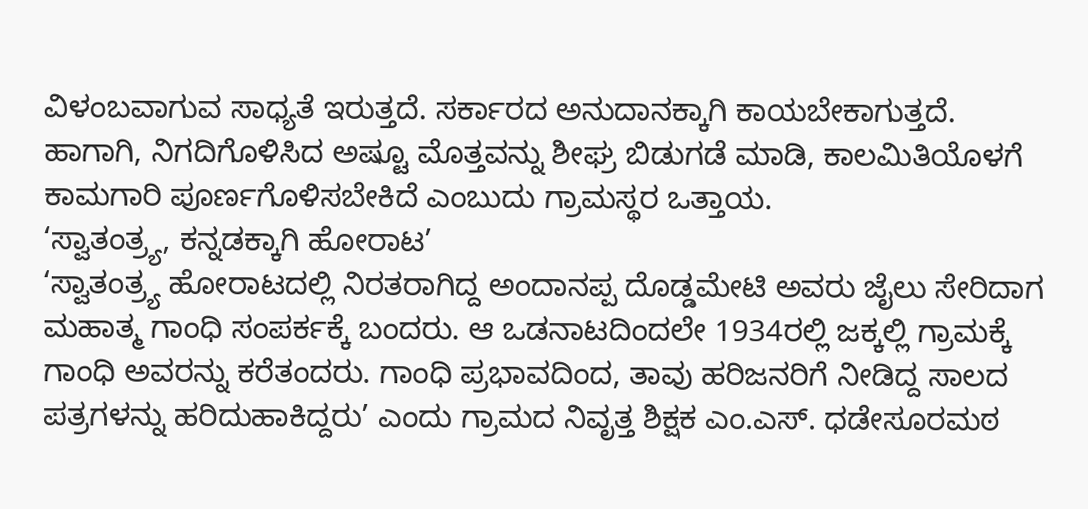ವಿಳಂಬವಾಗುವ ಸಾಧ್ಯತೆ ಇರುತ್ತದೆ. ಸರ್ಕಾರದ ಅನುದಾನಕ್ಕಾಗಿ ಕಾಯಬೇಕಾಗುತ್ತದೆ. ಹಾಗಾಗಿ, ನಿಗದಿಗೊಳಿಸಿದ ಅಷ್ಟೂ ಮೊತ್ತವನ್ನು ಶೀಘ್ರ ಬಿಡುಗಡೆ ಮಾಡಿ, ಕಾಲಮಿತಿಯೊಳಗೆ ಕಾಮಗಾರಿ ಪೂರ್ಣಗೊಳಿಸಬೇಕಿದೆ ಎಂಬುದು ಗ್ರಾಮಸ್ಥರ ಒತ್ತಾಯ.
‘ಸ್ವಾತಂತ್ರ್ಯ, ಕನ್ನಡಕ್ಕಾಗಿ ಹೋರಾಟ’
‘ಸ್ವಾತಂತ್ರ್ಯ ಹೋರಾಟದಲ್ಲಿ ನಿರತರಾಗಿದ್ದ ಅಂದಾನಪ್ಪ ದೊಡ್ಡಮೇಟಿ ಅವರು ಜೈಲು ಸೇರಿದಾಗ ಮಹಾತ್ಮ ಗಾಂಧಿ ಸಂಪರ್ಕಕ್ಕೆ ಬಂದರು. ಆ ಒಡನಾಟದಿಂದಲೇ 1934ರಲ್ಲಿ ಜಕ್ಕಲ್ಲಿ ಗ್ರಾಮಕ್ಕೆ ಗಾಂಧಿ ಅವರನ್ನು ಕರೆತಂದರು. ಗಾಂಧಿ ಪ್ರಭಾವದಿಂದ, ತಾವು ಹರಿಜನರಿಗೆ ನೀಡಿದ್ದ ಸಾಲದ ಪತ್ರಗಳನ್ನು ಹರಿದುಹಾಕಿದ್ದರು’ ಎಂದು ಗ್ರಾಮದ ನಿವೃತ್ತ ಶಿಕ್ಷಕ ಎಂ.ಎಸ್. ಧಡೇಸೂರಮಠ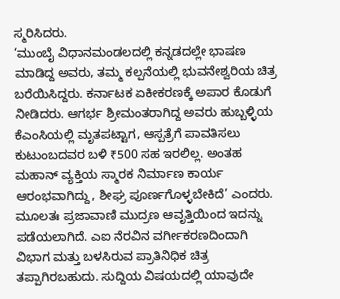ಸ್ಮರಿಸಿದರು.
‘ಮುಂಬೈ ವಿಧಾನಮಂಡಲದಲ್ಲಿ ಕನ್ನಡದಲ್ಲೇ ಭಾಷಣ ಮಾಡಿದ್ದ ಅವರು, ತಮ್ಮ ಕಲ್ಪನೆಯಲ್ಲಿ ಭುವನೇಶ್ವರಿಯ ಚಿತ್ರ ಬರೆಯಿಸಿದ್ದರು. ಕರ್ನಾಟಕ ಏಕೀಕರಣಕ್ಕೆ ಅಪಾರ ಕೊಡುಗೆ ನೀಡಿದರು. ಆಗರ್ಭ ಶ್ರೀಮಂತರಾಗಿದ್ದ ಅವರು ಹುಬ್ಬಳ್ಳಿಯ ಕೆಎಂಸಿಯಲ್ಲಿ ಮೃತಪಟ್ಟಾಗ, ಆಸ್ಪತ್ರೆಗೆ ಪಾವತಿಸಲು ಕುಟುಂಬದವರ ಬಳಿ ₹500 ಸಹ ಇರಲಿಲ್ಲ. ಅಂತಹ ಮಹಾನ್ ವ್ಯಕ್ತಿಯ ಸ್ಮಾರಕ ನಿರ್ಮಾಣ ಕಾರ್ಯ ಆರಂಭವಾಗಿದ್ದು, ಶೀಘ್ರ ಪೂರ್ಣಗೊಳ್ಳಬೇಕಿದೆ’ ಎಂದರು.
ಮೂಲತಃ ಪ್ರಜಾವಾಣಿ ಮುದ್ರಣ ಆವೃತ್ತಿಯಿಂದ ಇದನ್ನು ಪಡೆಯಲಾಗಿದೆ. ಎಐ ನೆರವಿನ ವರ್ಗೀಕರಣದಿಂದಾಗಿ ವಿಭಾಗ ಮತ್ತು ಬಳಸಿರುವ ಪ್ರಾತಿನಿಧಿಕ ಚಿತ್ರ ತಪ್ಪಾಗಿರಬಹುದು. ಸುದ್ದಿಯ ವಿಷಯದಲ್ಲಿ ಯಾವುದೇ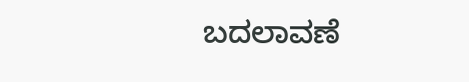ಬದಲಾವಣೆ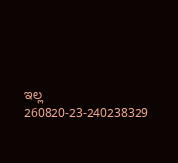ಇಲ್ಲ
260820-23-240238329